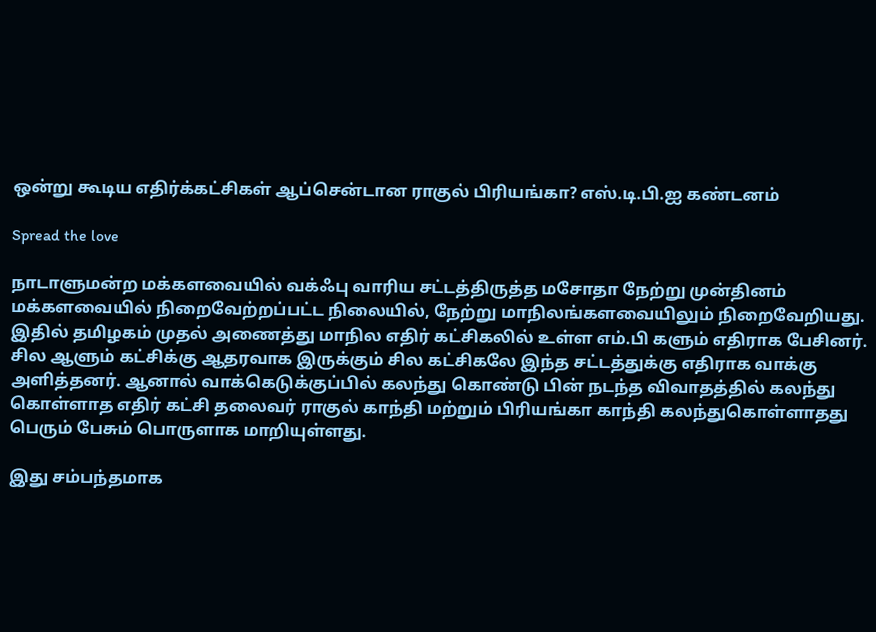ஒன்று கூடிய எதிர்க்கட்சிகள் ஆப்சென்டான ராகுல் பிரியங்கா? எஸ்.டி.பி.ஐ கண்டனம்

Spread the love

நாடாளுமன்ற மக்களவையில் வக்ஃபு வாரிய சட்டத்திருத்த மசோதா நேற்று முன்தினம் மக்களவையில் நிறைவேற்றப்பட்ட நிலையில், நேற்று மாநிலங்களவையிலும் நிறைவேறியது. இதில் தமிழகம் முதல் அணைத்து மாநில எதிர் கட்சிகலில் உள்ள எம்.பி களும் எதிராக பேசினர். சில ஆளும் கட்சிக்கு ஆதரவாக இருக்கும் சில கட்சிகலே இந்த சட்டத்துக்கு எதிராக வாக்கு அளித்தனர். ஆனால் வாக்கெடுக்குப்பில் கலந்து கொண்டு பின் நடந்த விவாதத்தில் கலந்து கொள்ளாத எதிர் கட்சி தலைவர் ராகுல் காந்தி மற்றும் பிரியங்கா காந்தி கலந்துகொள்ளாதது பெரும் பேசும் பொருளாக மாறியுள்ளது.

இது சம்பந்தமாக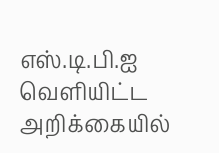எஸ்.டி.பி.ஐ வெளியிட்ட அறிக்கையில்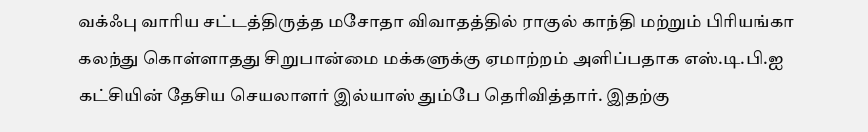வக்ஃபு வாரிய சட்டத்திருத்த மசோதா விவாதத்தில் ராகுல் காந்தி மற்றும் பிரியங்கா கலந்து கொள்ளாதது சிறுபான்மை மக்களுக்கு ஏமாற்றம் அளிப்பதாக எஸ்.டி.பி.ஐ கட்சியின் தேசிய செயலாளர் இல்யாஸ் தும்பே தெரிவித்தார். இதற்கு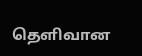தெளிவான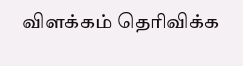விளக்கம் தெரிவிக்க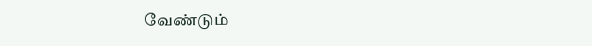வேண்டும்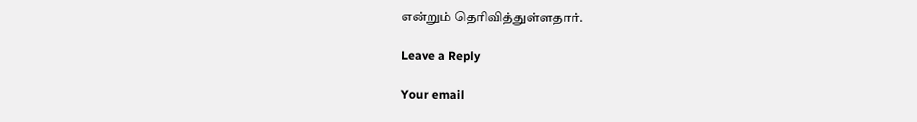என்றும் தெரிவித்துள்ளதார்.

Leave a Reply

Your email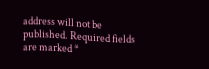address will not be published. Required fields are marked *